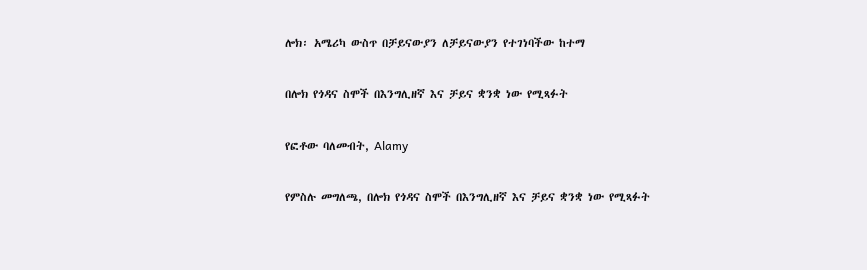ሎክ፡ አሜሪካ ውስጥ በቻይናውያን ለቻይናውያን የተገነባችው ከተማ

በሎክ የጎዳና ስሞች በእንግሊዘኛ እና ቻይና ቋንቋ ነው የሚጻፉት

የፎቶው ባለመብት, Alamy

የምስሉ መግለጫ, በሎክ የጎዳና ስሞች በእንግሊዘኛ እና ቻይና ቋንቋ ነው የሚጻፉት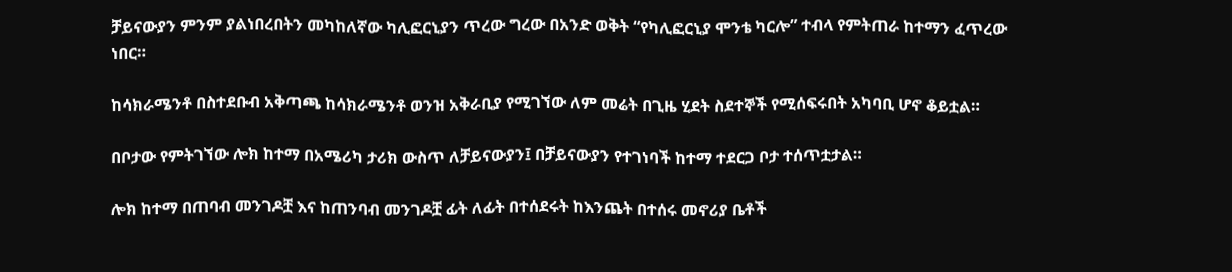ቻይናውያን ምንም ያልነበረበትን መካከለኛው ካሊፎርኒያን ጥረው ግረው በአንድ ወቅት “የካሊፎርኒያ ሞንቴ ካርሎ” ተብላ የምትጠራ ከተማን ፈጥረው ነበር።

ከሳክራሜንቶ በስተደቡብ አቅጣጫ ከሳክራሜንቶ ወንዝ አቅራቢያ የሚገኘው ለም መሬት በጊዜ ሂደት ስደተኞች የሚሰፍሩበት አካባቢ ሆኖ ቆይቷል።

በቦታው የምትገኘው ሎክ ከተማ በአሜሪካ ታሪክ ውስጥ ለቻይናውያን፤ በቻይናውያን የተገነባች ከተማ ተደርጋ ቦታ ተሰጥቷታል።

ሎክ ከተማ በጠባብ መንገዶቿ እና ከጠንባብ መንገዶቿ ፊት ለፊት በተሰደሩት ከእንጨት በተሰሩ መኖሪያ ቤቶች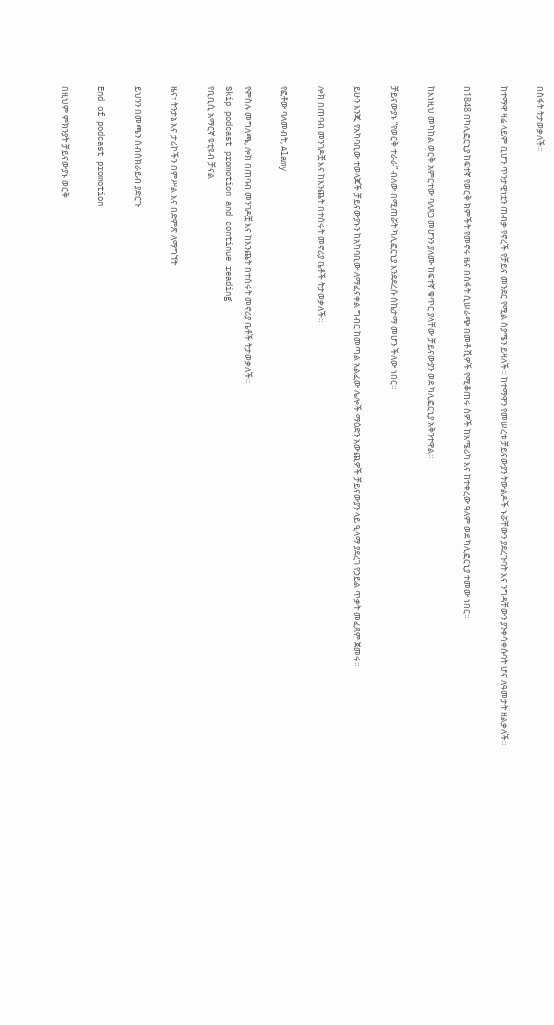በስፋት ትታወቃለች።

ከተማዋ ዛሬ ላይም ቢሆን ጥንታዊነቷን ጠብቃ የኖረች የቻይና መንደር የሚል ስያሜን ይዛለች። ከተማዋን የመሠረቱ ቻይናውያን ትውልዶች ኑሯቸውን ያደረጉባት እና ንግዳቸውን ያንቀሳቀሱባት ሆና ለዓመታት ዘልቃለች።

በ1848 በካሊፎርኒያ ከፍተኛ የወርቅ ክምችት የመኖሩ ዜና በስፋት ሲሠራጭ በመቶ ሺዎች የሚቆጠሩ ሰዎች ከአሜሪካ እና ከተቀረው ዓለም ወደ ካሊፎርኒያ ተመው ነበር።

ከእነዚህ መካከል ወርቅ አምርተው ባለጸጋ መሆንን ያለሙ ከፍተኛ ቁጥር ያላቸው ቻይናውያን ወደ ካሊፎርኒያ አቅንተዋል።

ቻይናውያኑ “የወርቅ ተራራ” ብለው በሚጠሯት ካሊፎርኒያ እንደደረሱ ስኬታማ መሆን ችለው ነበር።

ይሁን እንጂ የአካባቢው ተወላጆች ቻይናውያኑን ከአካባቢው ለማፈናቀል ግብር ከመጣል አልፈው ሌሎች ማዕድን አውጪዎች ቻይናውያን ላይ ዒላማ ያደረገ የኃይል ጥቃት መፈጸም ጀመሩ።

ሎክ በጠባብ መንገዶቿ እና ከእንጨት በተሰሩት መኖሪያ ቤቶች ትታወቃለች።

የፎቶው ባለመብት, Alamy

የምስሉ መግለጫ, ሎክ በጠባብ መንገዶቿ እና ከእንጨት በተሰሩት መኖሪያ ቤቶች ትታወቃለች።
Skip podcast promotion and continue reading
የቢቢሲ አማርኛ ዩቲዩብ ቻናል

ዜና፣ ትንታኔ እና ታሪኮችን በምሥል እና በድምጽ ለማግኘት

ይህንን በመጫን ሰብስክራይብ ያድርጉ

End of podcast promotion

በዚህም ምክንያት ቻይናውያኑ ወርቅ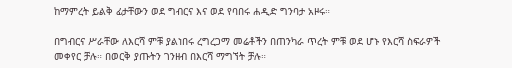ከማምረት ይልቅ ፊታቸውን ወደ ግብርና እና ወደ የባበሩ ሐዲድ ግንባታ አዞሩ።

በግብርና ሥራቸው ለእርሻ ምቹ ያልነበሩ ረግረጋማ መሬቶችን በጠንካራ ጥረት ምቹ ወደ ሆኑ የእርሻ ስፍራዎች መቀየር ቻሉ። በወርቅ ያጡትን ገንዘብ በእርሻ ማግኘት ቻሉ።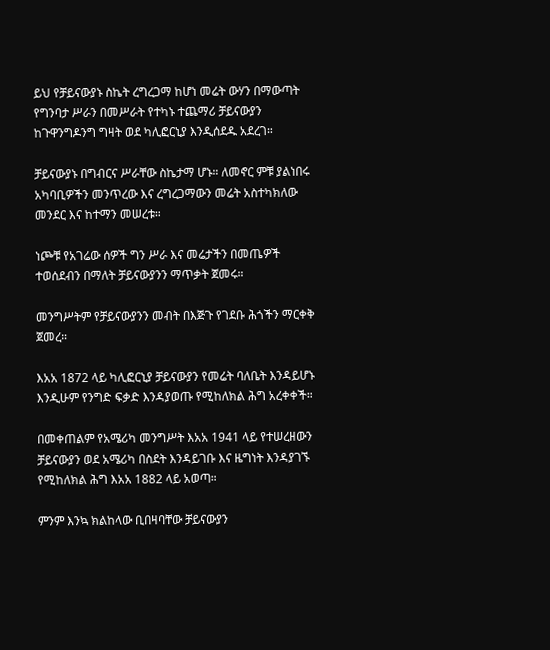ይህ የቻይናውያኑ ስኬት ረግረጋማ ከሆነ መሬት ውሃን በማውጣት የግንባታ ሥራን በመሥራት የተካኑ ተጨማሪ ቻይናውያን ከጉዋንግዶንግ ግዛት ወደ ካሊፎርኒያ እንዲሰደዱ አደረገ።

ቻይናውያኑ በግብርና ሥራቸው ስኬታማ ሆኑ። ለመኖር ምቹ ያልነበሩ አካባቢዎችን መንጥረው እና ረግረጋማውን መሬት አስተካክለው መንደር እና ከተማን መሠረቱ።

ነጮቹ የአገሬው ሰዎች ግን ሥራ እና መሬታችን በመጤዎች ተወሰደብን በማለት ቻይናውያንን ማጥቃት ጀመሩ።

መንግሥትም የቻይናውያንን መብት በእጅጉ የገደቡ ሕጎችን ማርቀቅ ጀመረ።

እአአ 1872 ላይ ካሊፎርኒያ ቻይናውያን የመሬት ባለቤት እንዳይሆኑ እንዲሁም የንግድ ፍቃድ እንዳያወጡ የሚከለክል ሕግ አረቀቀች።

በመቀጠልም የአሜሪካ መንግሥት እአአ 1941 ላይ የተሠረዘውን ቻይናውያን ወደ አሜሪካ በስደት እንዳይገቡ እና ዜግነት እንዳያገኙ የሚከለክል ሕግ እአአ 1882 ላይ አወጣ።

ምንም እንኳ ክልከላው ቢበዛባቸው ቻይናውያን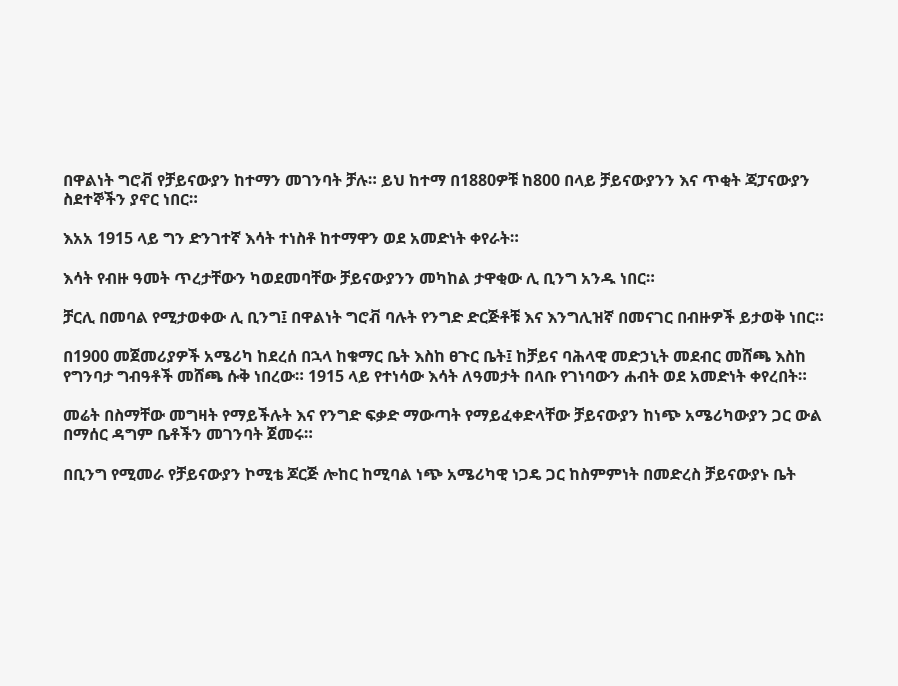በዋልነት ግሮቭ የቻይናውያን ከተማን መገንባት ቻሉ። ይህ ከተማ በ1880ዎቹ ከ800 በላይ ቻይናውያንን እና ጥቂት ጃፓናውያን ስደተኞችን ያኖር ነበር።

እአአ 1915 ላይ ግን ድንገተኛ እሳት ተነስቶ ከተማዋን ወደ አመድነት ቀየራት።

እሳት የብዙ ዓመት ጥረታቸውን ካወደመባቸው ቻይናውያንን መካከል ታዋቂው ሊ ቢንግ አንዱ ነበር።

ቻርሊ በመባል የሚታወቀው ሊ ቢንግ፤ በዋልነት ግሮቭ ባሉት የንግድ ድርጅቶቹ እና እንግሊዝኛ በመናገር በብዙዎች ይታወቅ ነበር።

በ1900 መጀመሪያዎች አሜሪካ ከደረሰ በኋላ ከቁማር ቤት እስከ ፀጉር ቤት፤ ከቻይና ባሕላዊ መድኃኒት መደብር መሸጫ እስከ የግንባታ ግብዓቶች መሸጫ ሱቅ ነበረው። 1915 ላይ የተነሳው እሳት ለዓመታት በላቡ የገነባውን ሐብት ወደ አመድነት ቀየረበት።

መሬት በስማቸው መግዛት የማይችሉት እና የንግድ ፍቃድ ማውጣት የማይፈቀድላቸው ቻይናውያን ከነጭ አሜሪካውያን ጋር ውል በማሰር ዳግም ቤቶችን መገንባት ጀመሩ።

በቢንግ የሚመራ የቻይናውያን ኮሚቴ ጆርጅ ሎከር ከሚባል ነጭ አሜሪካዊ ነጋዴ ጋር ከስምምነት በመድረስ ቻይናውያኑ ቤት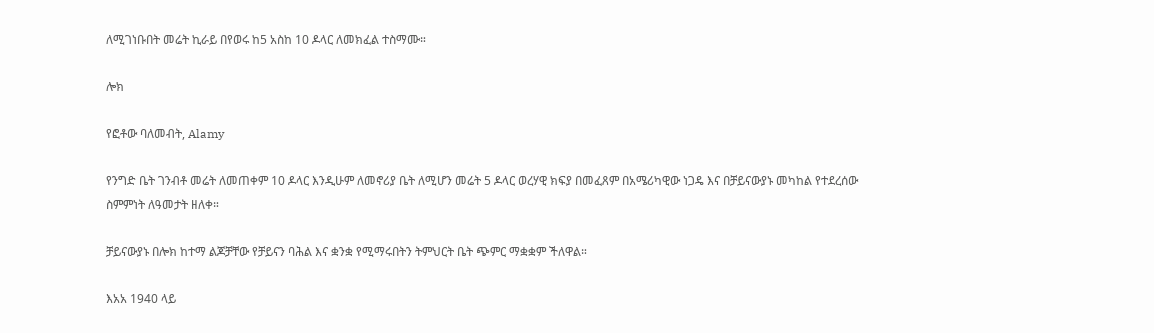ለሚገነቡበት መሬት ኪራይ በየወሩ ከ5 አስከ 10 ዶላር ለመክፈል ተስማሙ።

ሎክ

የፎቶው ባለመብት, Alamy

የንግድ ቤት ገንብቶ መሬት ለመጠቀም 10 ዶላር እንዲሁም ለመኖሪያ ቤት ለሚሆን መሬት 5 ዶላር ወረሃዊ ክፍያ በመፈጸም በአሜሪካዊው ነጋዴ እና በቻይናውያኑ መካከል የተደረሰው ስምምነት ለዓመታት ዘለቀ።

ቻይናውያኑ በሎክ ከተማ ልጆቻቸው የቻይናን ባሕል እና ቋንቋ የሚማሩበትን ትምህርት ቤት ጭምር ማቋቋም ችለዋል።

እአአ 1940 ላይ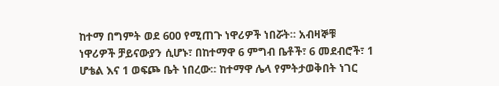ከተማ በግምት ወደ 600 የሚጠጉ ነዋሪዎች ነበሯት። አብዛኞቹ ነዋሪዎች ቻይናውያን ሲሆኑ፣ በከተማዋ 6 ምግብ ቤቶች፣ 6 መደብሮች፣ 1 ሆቴል እና 1 ወፍጮ ቤት ነበረው። ከተማዋ ሌላ የምትታወቅበት ነገር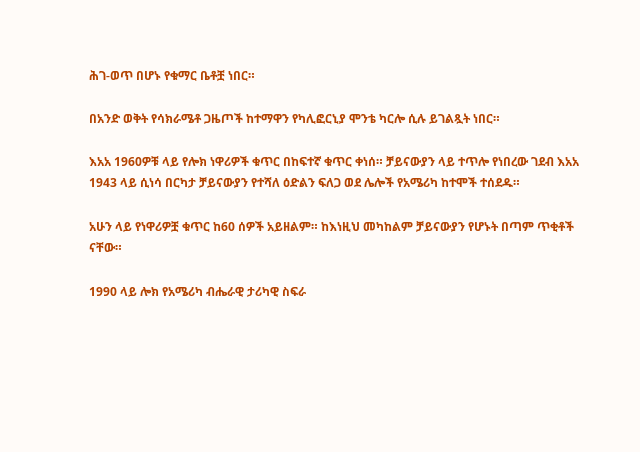ሕገ-ወጥ በሆኑ የቁማር ቤቶቿ ነበር።

በአንድ ወቅት የሳክራሜቶ ጋዜጦች ከተማዋን የካሊፎርኒያ ሞንቴ ካርሎ ሲሉ ይገልጿት ነበር።

እአአ 1960ዎቹ ላይ የሎክ ነዋሪዎች ቁጥር በከፍተኛ ቁጥር ቀነሰ። ቻይናውያን ላይ ተጥሎ የነበረው ገደብ እአአ 1943 ላይ ሲነሳ በርካታ ቻይናውያን የተሻለ ዕድልን ፍለጋ ወደ ሌሎች የአሜሪካ ከተሞች ተሰደዱ።

አሁን ላይ የነዋሪዎቿ ቁጥር ከ60 ሰዎች አይዘልም። ከእነዚህ መካከልም ቻይናውያን የሆኑት በጣም ጥቂቶች ናቸው።

1990 ላይ ሎክ የአሜሪካ ብሔራዊ ታሪካዊ ስፍራ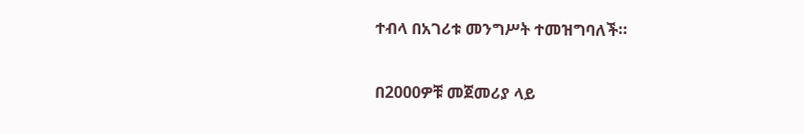ተብላ በአገሪቱ መንግሥት ተመዝግባለች።

በ2000ዎቹ መጀመሪያ ላይ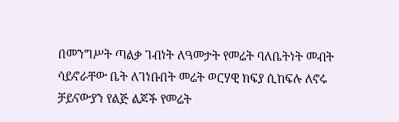በመንግሥት ጣልቃ ገብነት ለዓመታት የመሬት ባለቤትነት መብት ሳይኖራቸው ቤት ለገነቡበት መሬት ወርሃዊ ክፍያ ሲከፍሉ ለኖሩ ቻይናውያን የልጅ ልጆች የመሬት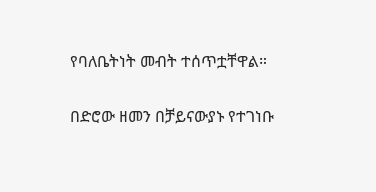የባለቤትነት መብት ተሰጥቷቸዋል።

በድሮው ዘመን በቻይናውያኑ የተገነቡ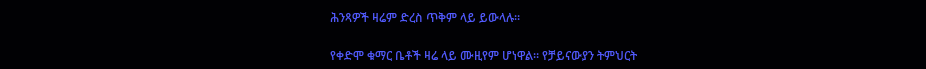ሕንጻዎች ዛሬም ድረስ ጥቅም ላይ ይውላሉ።

የቀድሞ ቁማር ቤቶች ዛሬ ላይ ሙዚየም ሆነዋል። የቻይናውያን ትምህርት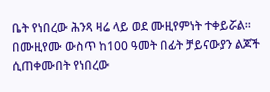ቤት የነበረው ሕንጻ ዛሬ ላይ ወደ ሙዚየምነት ተቀይሯል። በሙዚየሙ ውስጥ ከ100 ዓመት በፊት ቻይናውያን ልጆች ሲጠቀሙበት የነበረው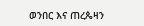ወንበር እና ጠረጴዛን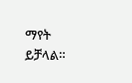ማየት ይቻላል።